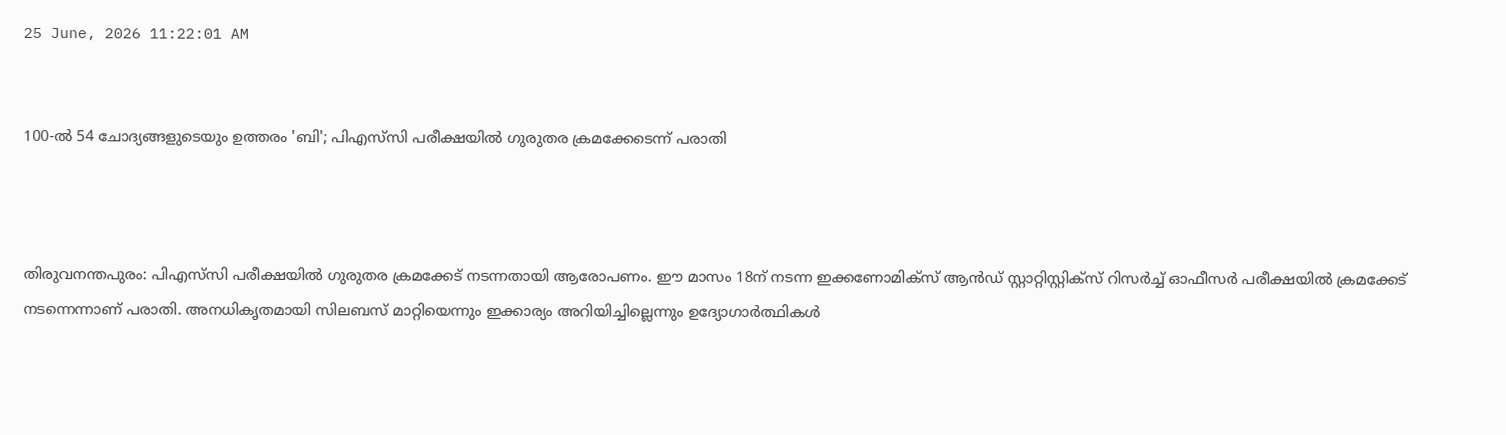25 June, 2026 11:22:01 AM


100-ൽ 54 ചോദ്യങ്ങളുടെയും ഉത്തരം 'ബി'; പിഎസ്‌സി പരീക്ഷയിൽ ഗുരുതര ക്രമക്കേടെന്ന് പരാതി



തിരുവനന്തപുരം: പിഎസ്‌സി പരീക്ഷയില്‍ ഗുരുതര ക്രമക്കേട് നടന്നതായി ആരോപണം. ഈ മാസം 18ന് നടന്ന ഇക്കണോമിക്‌സ് ആന്‍ഡ് സ്റ്റാറ്റിസ്റ്റിക്‌സ് റിസര്‍ച്ച് ഓഫീസര്‍ പരീക്ഷയില്‍ ക്രമക്കേട് നടന്നെന്നാണ് പരാതി. അനധികൃതമായി സിലബസ് മാറ്റിയെന്നും ഇക്കാര്യം അറിയിച്ചില്ലെന്നും ഉദ്യോഗാര്‍ത്ഥികള്‍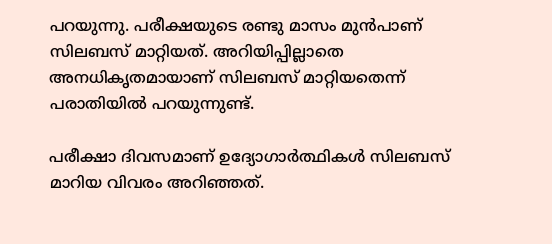പറയുന്നു. പരീക്ഷയുടെ രണ്ടു മാസം മുന്‍പാണ് സിലബസ് മാറ്റിയത്. അറിയിപ്പില്ലാതെ അനധികൃതമായാണ് സിലബസ് മാറ്റിയതെന്ന് പരാതിയില്‍ പറയുന്നുണ്ട്.

പരീക്ഷാ ദിവസമാണ് ഉദ്യോഗാര്‍ത്ഥികള്‍ സിലബസ് മാറിയ വിവരം അറിഞ്ഞത്.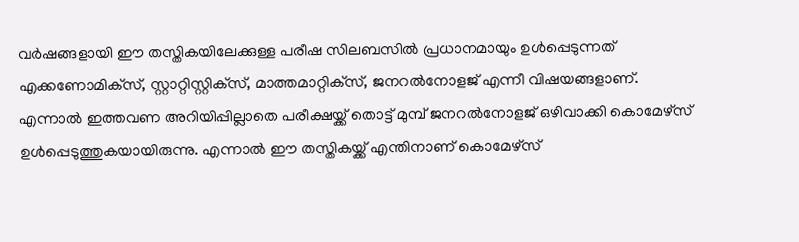വര്‍ഷങ്ങളായി ഈ തസ്തികയിലേക്കുള്ള പരീഷ സിലബസില്‍ പ്രധാനമായും ഉൾപ്പെടുന്നത് എക്കണോമിക്‌സ്, സ്റ്റാറ്റിസ്റ്റിക്‌സ്, മാത്തമാറ്റിക്‌സ്, ജനറല്‍നോളജ് എന്നീ വിഷയങ്ങളാണ്. എന്നാല്‍ ഇത്തവണ അറിയിപ്പില്ലാതെ പരീക്ഷയ്ക്ക് തൊട്ട് മുമ്പ് ജനറല്‍നോളജ് ഒഴിവാക്കി കൊമേഴ്‌സ് ഉള്‍പ്പെടുത്തുകയായിരുന്നു. എന്നാല്‍ ഈ തസ്തികയ്ക്ക് എന്തിനാണ് കൊമേഴ്‌സ്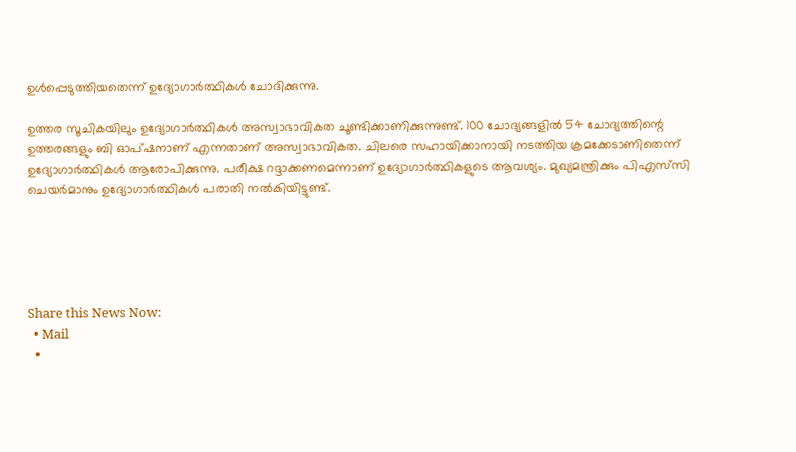ഉള്‍പ്പെടുത്തിയതെന്ന് ഉദ്യോഗാര്‍ത്ഥികള്‍ ചോദിക്കുന്നു.

ഉത്തര സൂചികയിലും ഉദ്യോഗാര്‍ത്ഥികള്‍ അസ്വാഭാവികത ചൂണ്ടിക്കാണിക്കുന്നുണ്ട്. 100 ചോദ്യങ്ങളില്‍ 54 ചോദ്യത്തിന്റെ ഉത്തരങ്ങളും ബി ഓപ്ഷനാണ് എന്നതാണ് അസ്വാഭാവികത. ചിലരെ സഹായിക്കാനായി നടത്തിയ ക്രമക്കേടാണിതെന്ന് ഉദ്യോഗാര്‍ത്ഥികള്‍ ആരോപിക്കുന്നു. പരീക്ഷ റദ്ദാക്കണമെന്നാണ് ഉദ്യോഗാര്‍ത്ഥികളുടെ ആവശ്യം. മുഖ്യമന്ത്രിക്കും പിഎസ്‌സി ചെയര്‍മാനും ഉദ്യോഗാര്‍ത്ഥികള്‍ പരാതി നല്‍കിയിട്ടുണ്ട്.





Share this News Now:
  • Mail
  •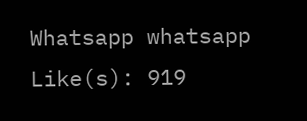Whatsapp whatsapp
Like(s): 919